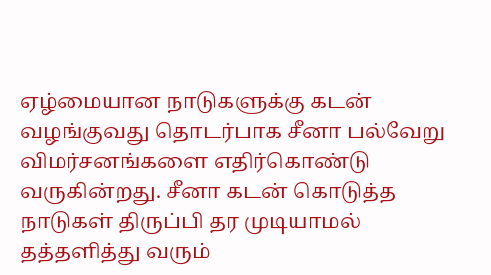ஏழ்மையான நாடுகளுக்கு கடன் வழங்குவது தொடர்பாக சீனா பல்வேறு விமர்சனங்களை எதிர்கொண்டு வருகின்றது. சீனா கடன் கொடுத்த நாடுகள் திருப்பி தர முடியாமல் தத்தளித்து வரும்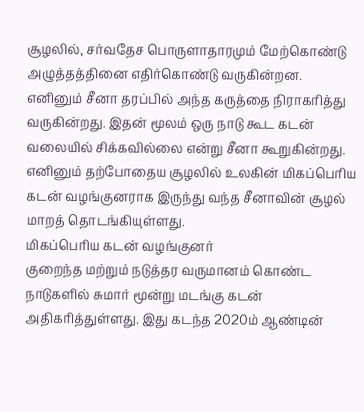சூழலில், சர்வதேச பொருளாதாரமும் மேற்கொண்டு அழுத்தத்தினை எதிர்கொண்டு வருகின்றன.
எனினும் சீனா தரப்பில் அந்த கருத்தை நிராகரித்து வருகின்றது. இதன் மூலம் ஒரு நாடு கூட கடன் வலையில் சிக்கவில்லை என்று சீனா கூறுகின்றது.
எனினும் தற்போதைய சூழலில் உலகின் மிகப்பெரிய கடன் வழங்குனராக இருந்து வந்த சீனாவின் சூழல் மாறத் தொடங்கியுள்ளது.
மிகப்பெரிய கடன் வழங்குனர்
குறைந்த மற்றும் நடுத்தர வருமானம் கொண்ட நாடுகளில் சுமார் மூன்று மடங்கு கடன் அதிகரித்துள்ளது. இது கடந்த 2020ம் ஆண்டின்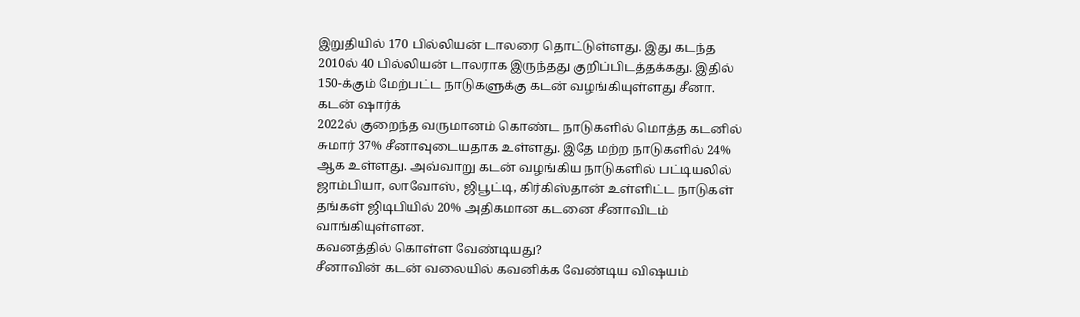இறுதியில் 170 பில்லியன் டாலரை தொட்டுள்ளது. இது கடந்த 2010ல் 40 பில்லியன் டாலராக இருந்தது குறிப்பிடத்தக்கது. இதில் 150-க்கும் மேற்பட்ட நாடுகளுக்கு கடன் வழங்கியுள்ளது சீனா.
கடன் ஷார்க்
2022ல் குறைந்த வருமானம் கொண்ட நாடுகளில் மொத்த கடனில் சுமார் 37% சீனாவுடையதாக உள்ளது. இதே மற்ற நாடுகளில் 24% ஆக உள்ளது. அவ்வாறு கடன் வழங்கிய நாடுகளில் பட்டியலில் ஜாம்பியா, லாவோஸ், ஜிபூட்டி, கிர்கிஸ்தான் உள்ளிட்ட நாடுகள் தங்கள் ஜிடிபியில் 20% அதிகமான கடனை சீனாவிடம் வாங்கியுள்ளன.
கவனத்தில் கொள்ள வேண்டியது?
சீனாவின் கடன் வலையில் கவனிக்க வேண்டிய விஷயம்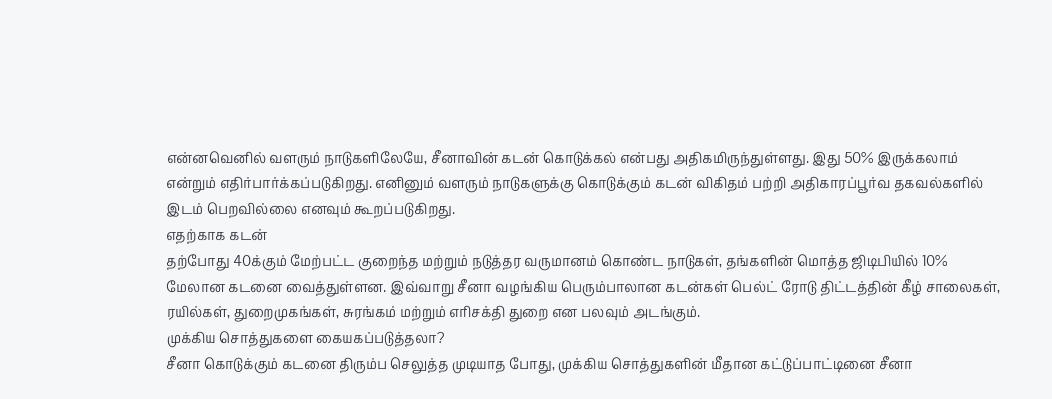என்னவெனில் வளரும் நாடுகளிலேயே, சீனாவின் கடன் கொடுக்கல் என்பது அதிகமிருந்துள்ளது. இது 50% இருக்கலாம் என்றும் எதிர்பார்க்கப்படுகிறது. எனினும் வளரும் நாடுகளுக்கு கொடுக்கும் கடன் விகிதம் பற்றி அதிகாரப்பூர்வ தகவல்களில் இடம் பெறவில்லை எனவும் கூறப்படுகிறது.
எதற்காக கடன்
தற்போது 40க்கும் மேற்பட்ட குறைந்த மற்றும் நடுத்தர வருமானம் கொண்ட நாடுகள், தங்களின் மொத்த ஜிடிபியில் 10% மேலான கடனை வைத்துள்ளன. இவ்வாறு சீனா வழங்கிய பெரும்பாலான கடன்கள் பெல்ட் ரோடு திட்டத்தின் கீழ் சாலைகள், ரயில்கள், துறைமுகங்கள், சுரங்கம் மற்றும் எரிசக்தி துறை என பலவும் அடங்கும்.
முக்கிய சொத்துகளை கையகப்படுத்தலா?
சீனா கொடுக்கும் கடனை திரும்ப செலுத்த முடியாத போது, முக்கிய சொத்துகளின் மீதான கட்டுப்பாட்டினை சீனா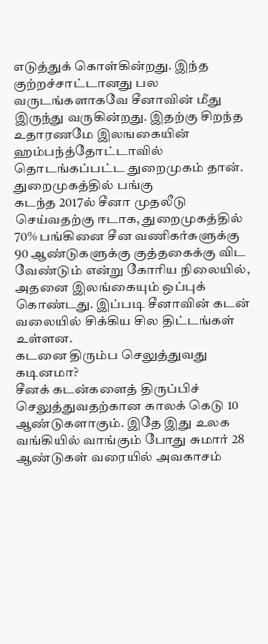எடுத்துக் கொள்கின்றது. இந்த குற்றச்சாட்டானது பல வருடங்களாகவே சீனாவின் மீது இருந்து வருகின்றது. இதற்கு சிறந்த உதாரணமே இலஙகையின் ஹம்பந்த்தோட்டாவில் தொடங்கப்பட்ட துறைமுகம் தான்.
துறைமுகத்தில் பங்கு
கடந்த 2017ல் சீனா முதலீடு செய்வதற்கு ஈடாக, துறைமுகத்தில் 70% பங்கினை சீன வணிகர்களுக்கு 90 ஆண்டுகளுக்கு குத்தகைக்கு விட வேண்டும் என்று கோரிய நிலையில், அதனை இலங்கையும் ஒப்புக் கொண்டது. இப்படி சீனாவின் கடன் வலையில் சிக்கிய சில திட்டங்கள் உள்ளன.
கடனை திரும்ப செலுத்துவது கடினமா?
சீனக் கடன்களைத் திருப்பிச் செலுத்துவதற்கான காலக் கெடு 10 ஆண்டுகளாகும். இதே இது உலக வங்கியில் வாங்கும் போது சுமார் 28 ஆண்டுகள் வரையில் அவகாசம்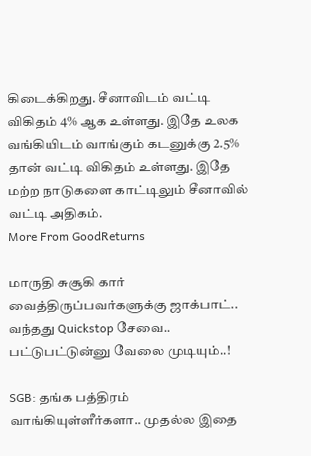கிடைக்கிறது. சீனாவிடம் வட்டி விகிதம் 4% ஆக உள்ளது. இதே உலக வங்கியிடம் வாங்கும் கடனுக்கு 2.5% தான் வட்டி விகிதம் உள்ளது. இதே மற்ற நாடுகளை காட்டிலும் சீனாவில் வட்டி அதிகம்.
More From GoodReturns

மாருதி சுசூகி கார் வைத்திருப்பவர்களுக்கு ஜாக்பாட்.. வந்தது Quickstop சேவை.. பட்டுபட்டுன்னு வேலை முடியும்..!

SGB: தங்க பத்திரம் வாங்கியுள்ளீர்களா.. முதல்ல இதை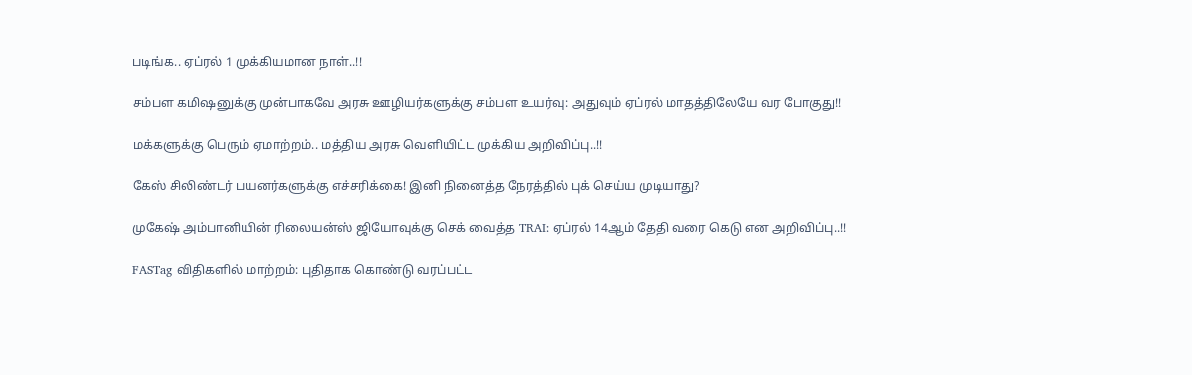படிங்க.. ஏப்ரல் 1 முக்கியமான நாள்..!!

சம்பள கமிஷனுக்கு முன்பாகவே அரசு ஊழியர்களுக்கு சம்பள உயர்வு: அதுவும் ஏப்ரல் மாதத்திலேயே வர போகுது!!

மக்களுக்கு பெரும் ஏமாற்றம்.. மத்திய அரசு வெளியிட்ட முக்கிய அறிவிப்பு..!!

கேஸ் சிலிண்டர் பயனர்களுக்கு எச்சரிக்கை! இனி நினைத்த நேரத்தில் புக் செய்ய முடியாது?

முகேஷ் அம்பானியின் ரிலையன்ஸ் ஜியோவுக்கு செக் வைத்த TRAI: ஏப்ரல் 14ஆம் தேதி வரை கெடு என அறிவிப்பு..!!

FASTag விதிகளில் மாற்றம்: புதிதாக கொண்டு வரப்பட்ட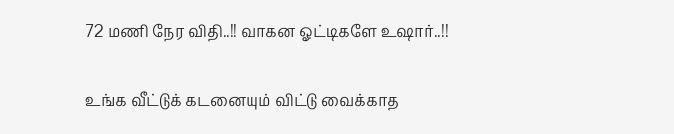72 மணி நேர விதி..!! வாகன ஓட்டிகளே உஷார்..!!

உங்க வீட்டுக் கடனையும் விட்டு வைக்காத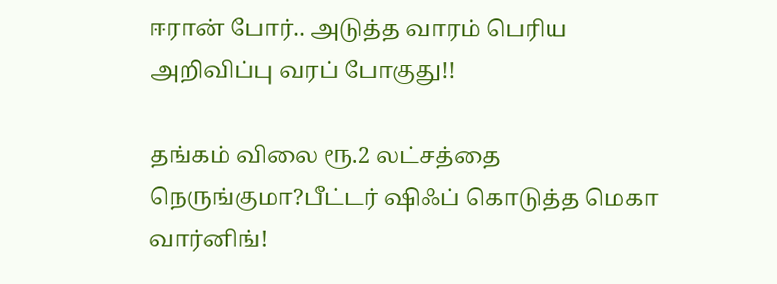ஈரான் போர்.. அடுத்த வாரம் பெரிய அறிவிப்பு வரப் போகுது!!

தங்கம் விலை ரூ.2 லட்சத்தை நெருங்குமா?பீட்டர் ஷிஃப் கொடுத்த மெகா வார்னிங்!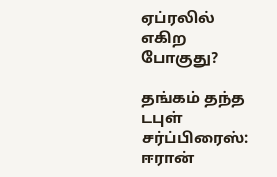ஏப்ரலில் எகிற போகுது?

தங்கம் தந்த டபுள் சர்ப்பிரைஸ்: ஈரான்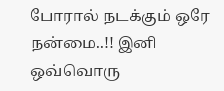போரால் நடக்கும் ஒரே நன்மை..!! இனி ஒவ்வொரு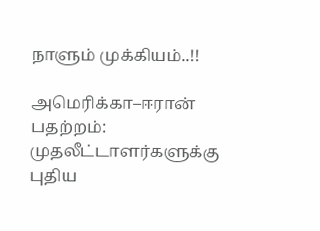நாளும் முக்கியம்..!!

அமெரிக்கா–ஈரான் பதற்றம்: முதலீட்டாளர்களுக்கு புதிய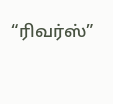“ரிவர்ஸ்”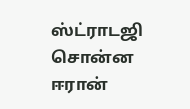ஸ்ட்ராடஜி சொன்ன ஈரான்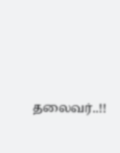தலைவர்..!!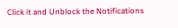Click it and Unblock the Notifications